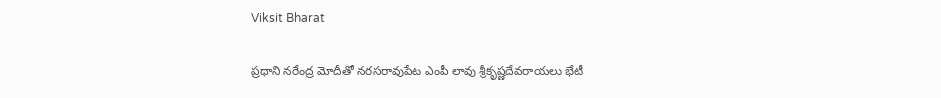Viksit Bharat

ప్రధాని నరేంద్ర మోదీతో నరసరావుపేట ఎంపీ లావు శ్రీకృష్ణదేవరాయలు భేటీ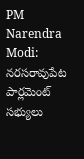PM Narendra Modi: నరసరావుపేట పార్లమెంట్ సభ్యులు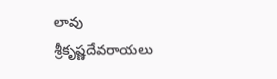లావు శ్రీకృష్ణదేవరాయలు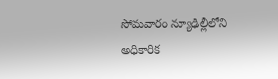సోమవారం న్యూఢిల్లీలోని అధికారిక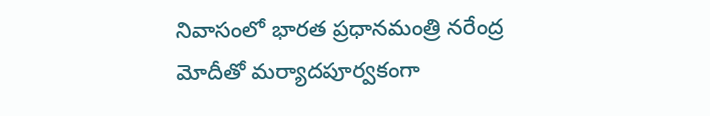నివాసంలో భారత ప్రధానమంత్రి నరేంద్ర మోదీతో మర్యాదపూర్వకంగా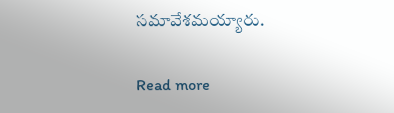సమావేశమయ్యారు.

Read more